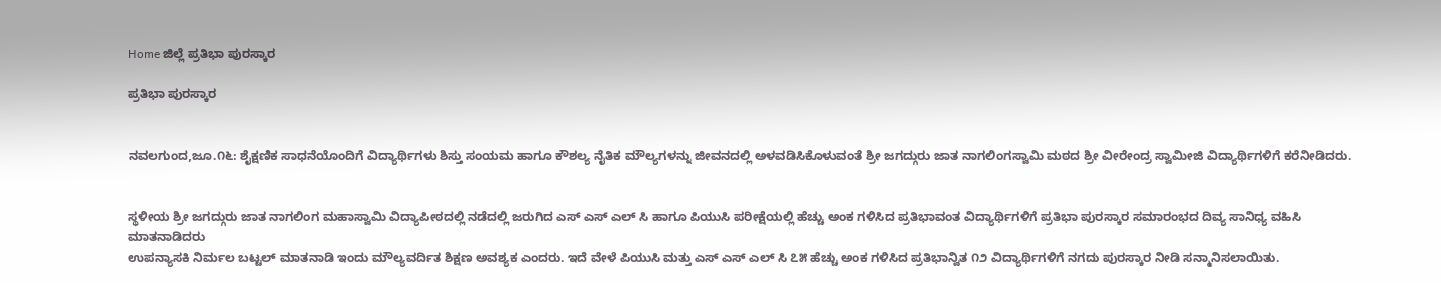Home ಜಿಲ್ಲೆ ಪ್ರತಿಭಾ ಪುರಸ್ಕಾರ

ಪ್ರತಿಭಾ ಪುರಸ್ಕಾರ


ನವಲಗುಂದ,ಜೂ.೧೬: ಶೈಕ್ಷಣಿಕ ಸಾಧನೆಯೊಂದಿಗೆ ವಿದ್ಯಾರ್ಥಿಗಳು ಶಿಸ್ತು ಸಂಯಮ ಹಾಗೂ ಕೌಶಲ್ಯ ನೈತಿಕ ಮೌಲ್ಯಗಳನ್ನು ಜೀವನದಲ್ಲಿ ಅಳವಡಿಸಿಕೊಳುವಂತೆ ಶ್ರೀ ಜಗದ್ಗುರು ಜಾತ ನಾಗಲಿಂಗಸ್ವಾಮಿ ಮಠದ ಶ್ರೀ ವೀರೇಂದ್ರ ಸ್ವಾಮೀಜಿ ವಿದ್ಯಾರ್ಥಿಗಳಿಗೆ ಕರೆನೀಡಿದರು.


ಸ್ಥಳೀಯ ಶ್ರೀ ಜಗದ್ಗುರು ಜಾತ ನಾಗಲಿಂಗ ಮಹಾಸ್ವಾಮಿ ವಿದ್ಯಾಪೀಠದಲ್ಲಿ ನಡೆದಲ್ಲಿ ಜರುಗಿದ ಎಸ್ ಎಸ್ ಎಲ್ ಸಿ ಹಾಗೂ ಪಿಯುಸಿ ಪರೀಕ್ಷೆಯಲ್ಲಿ ಹೆಚ್ಚು ಅಂಕ ಗಳಿಸಿದ ಪ್ರತಿಭಾವಂತ ವಿದ್ಯಾರ್ಥಿಗಳಿಗೆ ಪ್ರತಿಭಾ ಪುರಸ್ಕಾರ ಸಮಾರಂಭದ ದಿವ್ಯ ಸಾನಿಧ್ಯ ವಹಿಸಿ ಮಾತನಾಡಿದರು
ಉಪನ್ಯಾಸಕಿ ನಿರ್ಮಲ ಬಟ್ಟಲ್ ಮಾತನಾಡಿ ಇಂದು ಮೌಲ್ಯವರ್ದಿತ ಶಿಕ್ಷಣ ಅವಶ್ಯಕ ಎಂದರು. ಇದೆ ವೇಳೆ ಪಿಯುಸಿ ಮತ್ತು ಎಸ್ ಎಸ್ ಎಲ್ ಸಿ ೭೫ ಹೆಚ್ಚು ಅಂಕ ಗಳಿಸಿದ ಪ್ರತಿಭಾನ್ವಿತ ೧೨ ವಿದ್ಯಾರ್ಥಿಗಳಿಗೆ ನಗದು ಪುರಸ್ಕಾರ ನೀಡಿ ಸನ್ಮಾನಿಸಲಾಯಿತು.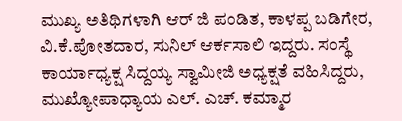ಮುಖ್ಯ ಅತಿಥಿಗಳಾಗಿ ಆರ್ ಜಿ ಪಂಡಿತ, ಕಾಳಪ್ಪ ಬಡಿಗೇರ, ವಿ.ಕೆ.ಪೋತದಾರ, ಸುನಿಲ್ ಆರ್ಕಸಾಲಿ ಇದ್ದರು. ಸಂಸ್ಥೆ ಕಾರ್ಯಾಧ್ಯಕ್ಷ ಸಿದ್ದಯ್ಯ ಸ್ವಾಮೀಜಿ ಅಧ್ಯಕ್ಷತೆ ವಹಿಸಿದ್ದರು, ಮುಖ್ಯೋಪಾಧ್ಯಾಯ ಎಲ್. ಎಚ್. ಕಮ್ಮಾರ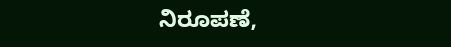ನಿರೂಪಣೆ,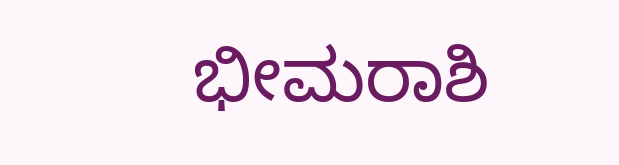ಭೀಮರಾಶಿ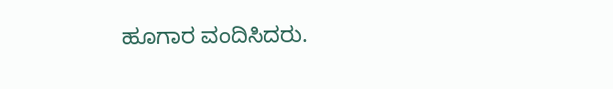ಹೂಗಾರ ವಂದಿಸಿದರು.